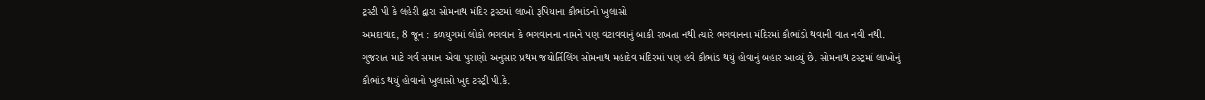ટ્રસ્ટી પી કે લહેરી દ્વારા સોમનાથ મંદિર ટ્રસ્ટમાં લાખો રૂપિયાના કૌભાંડનો ખુલાસો
અમદાવાદ, 8 જૂન : કળયુગમાં લોકો ભગવાન કે ભગવાનના નામને પણ વટાવવાનું બાકી રાખતા નથી ત્યારે ભગવાનના મંદિરમાં કૌભાંડો થવાની વાત નવી નથી. ગુજરાત માટે ગર્વ સમાન એવા પુરાણો અનુસાર પ્રથમ જયોર્તિલિંગ સોમનાથ મહાદેવ મંદિરમાં પણ હવે કૌભાંડ થયું હોવાનું બહાર આવ્યું છે. સોમનાથ ટસ્ટ્રમાં લાખોનું કૌભાંડ થયું હોવાનો ખુલાસો ખુદ ટસ્ટ્રી પી.કે.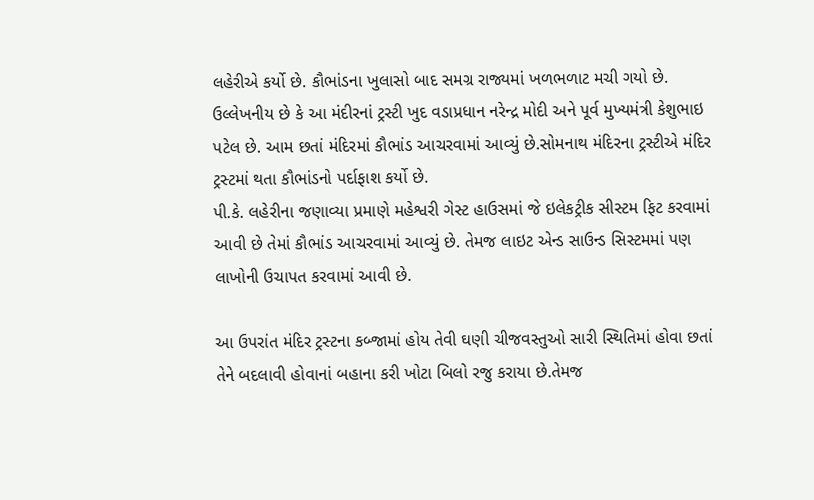લહેરીએ કર્યો છે. કૌભાંડના ખુલાસો બાદ સમગ્ર રાજ્યમાં ખળભળાટ મચી ગયો છે.
ઉલ્લેખનીય છે કે આ મંદીરનાં ટ્રસ્ટી ખુદ વડાપ્રધાન નરેન્દ્ર મોદી અને પૂર્વ મુખ્યમંત્રી કેશુભાઇ પટેલ છે. આમ છતાં મંદિરમાં કૌભાંડ આચરવામાં આવ્યું છે.સોમનાથ મંદિરના ટ્રસ્ટીએ મંદિર ટ્રસ્ટમાં થતા કૌભાંડનો પર્દાફાશ કર્યો છે.
પી.કે. લહેરીના જણાવ્યા પ્રમાણે મહેશ્વરી ગેસ્ટ હાઉસમાં જે ઇલેકટ્રીક સીસ્ટમ ફિટ કરવામાં આવી છે તેમાં કૌભાંડ આચરવામાં આવ્યું છે. તેમજ લાઇટ એન્ડ સાઉન્ડ સિસ્ટમમાં પણ લાખોની ઉચાપત કરવામાં આવી છે.

આ ઉપરાંત મંદિર ટ્રસ્ટના કબ્જામાં હોય તેવી ઘણી ચીજવસ્તુઓ સારી સ્થિતિમાં હોવા છતાં તેને બદલાવી હોવાનાં બહાના કરી ખોટા બિલો રજુ કરાયા છે.તેમજ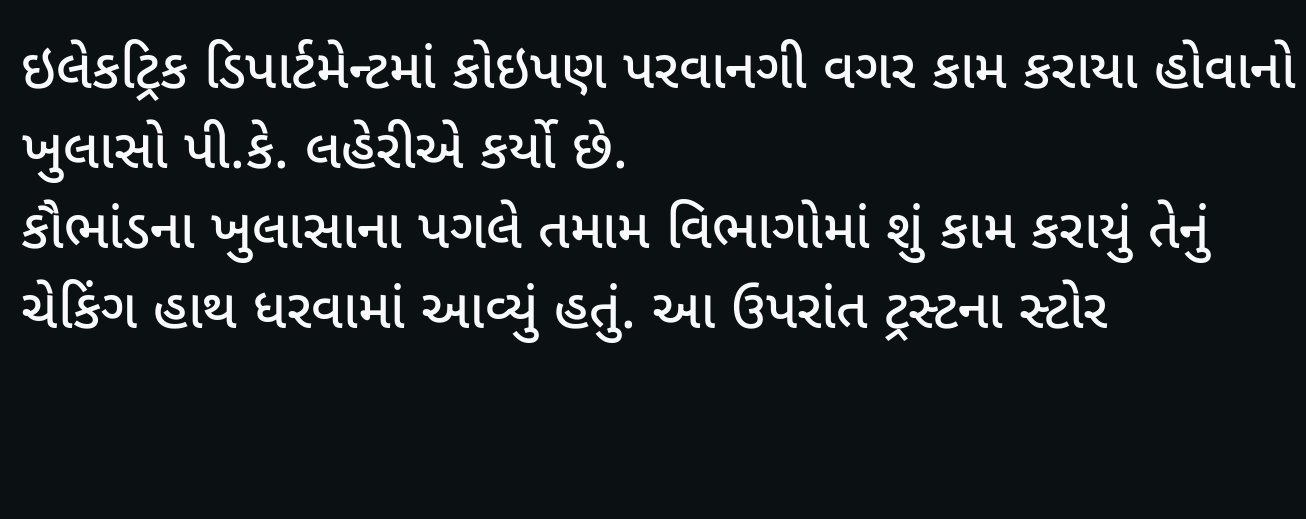ઇલેકટ્રિક ડિપાર્ટમેન્ટમાં કોઇપણ પરવાનગી વગર કામ કરાયા હોવાનો ખુલાસો પી.કે. લહેરીએ કર્યો છે.
કૌભાંડના ખુલાસાના પગલે તમામ વિભાગોમાં શું કામ કરાયું તેનું ચેકિંગ હાથ ધરવામાં આવ્યું હતું. આ ઉપરાંત ટ્રસ્ટના સ્ટોર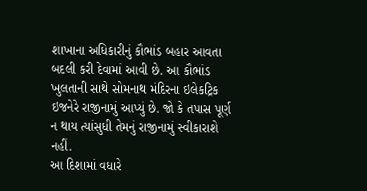શાખાના અધિકારીનું કૌભાંડ બહાર આવતા બદલી કરી દેવામાં આવી છે. આ કૌભાંડ ખુલતાની સાથે સોમનાથ મંદિરના ઇલેકટ્રિક ઇજનેરે રાજીનામું આપ્યું છે. જો કે તપાસ પૂર્ણ ન થાય ત્યાંસુધી તેમનું રાજીનામું સ્વીકારાશે નહીં.
આ દિશામાં વધારે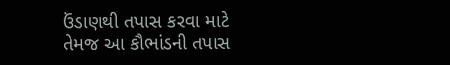ઉંડાણથી તપાસ કરવા માટે તેમજ આ કૌભાંડની તપાસ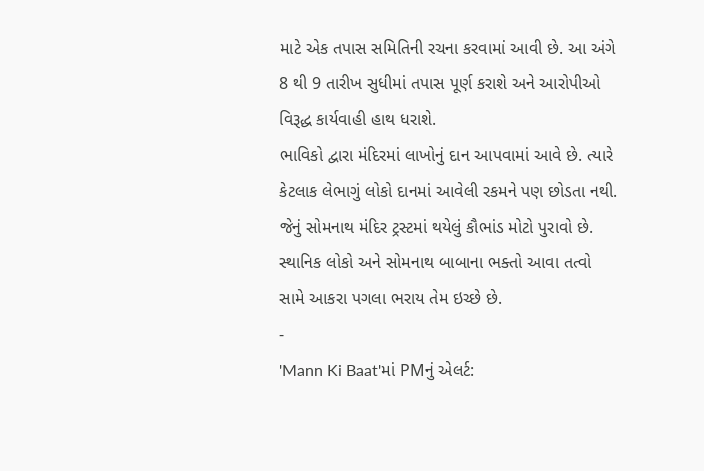માટે એક તપાસ સમિતિની રચના કરવામાં આવી છે. આ અંગે 8 થી 9 તારીખ સુધીમાં તપાસ પૂર્ણ કરાશે અને આરોપીઓ વિરૂદ્ધ કાર્યવાહી હાથ ધરાશે.
ભાવિકો દ્વારા મંદિરમાં લાખોનું દાન આપવામાં આવે છે. ત્યારે કેટલાક લેભાગું લોકો દાનમાં આવેલી રકમને પણ છોડતા નથી. જેનું સોમનાથ મંદિર ટ્રસ્ટમાં થયેલું કૌભાંડ મોટો પુરાવો છે. સ્થાનિક લોકો અને સોમનાથ બાબાના ભક્તો આવા તત્વો સામે આકરા પગલા ભરાય તેમ ઇચ્છે છે.
-
'Mann Ki Baat'માં PMનું એલર્ટ: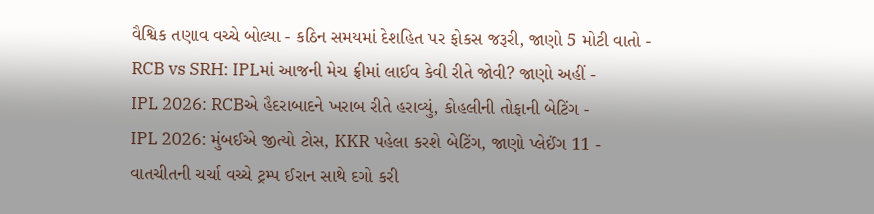વૈશ્વિક તણાવ વચ્ચે બોલ્યા - કઠિન સમયમાં દેશહિત પર ફોકસ જરૂરી, જાણો 5 મોટી વાતો -
RCB vs SRH: IPLમાં આજની મેચ ફ્રીમાં લાઈવ કેવી રીતે જોવી? જાણો અહીં -
IPL 2026: RCBએ હૈદરાબાદને ખરાબ રીતે હરાવ્યું, કોહલીની તોફાની બેટિંગ -
IPL 2026: મુંબઈએ જીત્યો ટોસ, KKR પહેલા કરશે બેટિંગ, જાણો પ્લેઈંગ 11 -
વાતચીતની ચર્ચા વચ્ચે ટ્રમ્પ ઈરાન સાથે દગો કરી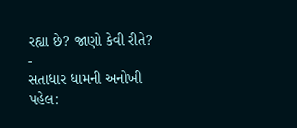રહ્યા છે? જાણો કેવી રીતે? -
સતાધાર ધામની અનોખી પહેલ: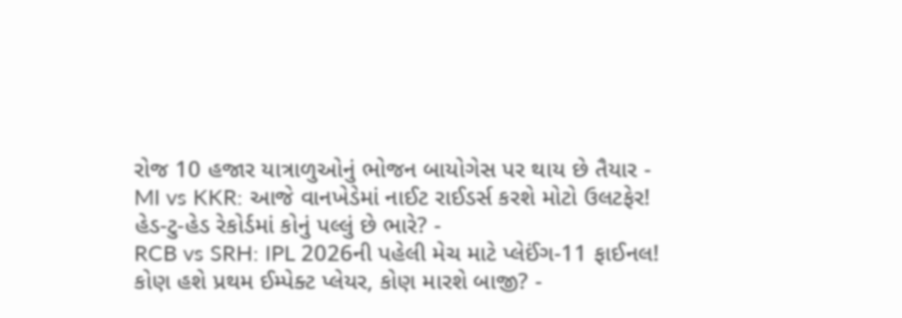રોજ 10 હજાર યાત્રાળુઓનું ભોજન બાયોગેસ પર થાય છે તૈયાર -
MI vs KKR: આજે વાનખેડેમાં નાઈટ રાઈડર્સ કરશે મોટો ઉલટફેર! હેડ-ટુ-હેડ રેકોર્ડમાં કોનું પલ્લું છે ભારે? -
RCB vs SRH: IPL 2026ની પહેલી મેચ માટે પ્લેઈંગ-11 ફાઈનલ! કોણ હશે પ્રથમ ઈમ્પેક્ટ પ્લેયર, કોણ મારશે બાજી? -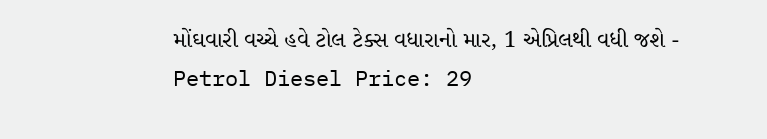મોંઘવારી વચ્ચે હવે ટોલ ટેક્સ વધારાનો માર, 1 એપ્રિલથી વધી જશે -
Petrol Diesel Price: 29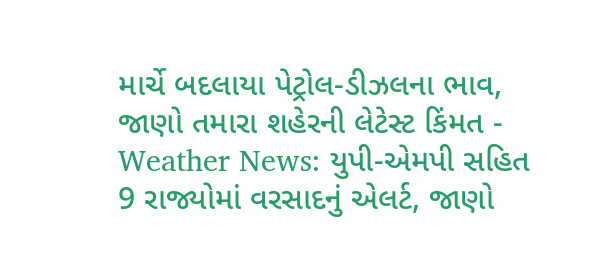માર્ચે બદલાયા પેટ્રોલ-ડીઝલના ભાવ, જાણો તમારા શહેરની લેટેસ્ટ કિંમત -
Weather News: યુપી-એમપી સહિત 9 રાજ્યોમાં વરસાદનું એલર્ટ, જાણો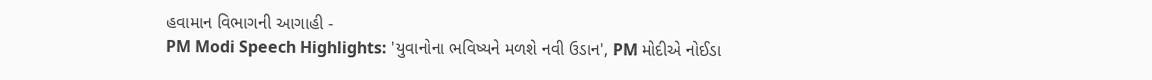હવામાન વિભાગની આગાહી -
PM Modi Speech Highlights: 'યુવાનોના ભવિષ્યને મળશે નવી ઉડાન', PM મોદીએ નોઈડા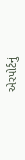એરપોર્ટનું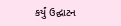કર્યું ઉદ્ઘાટન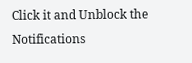Click it and Unblock the Notifications